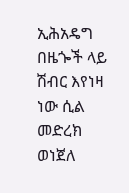ኢሕአዴግ በዜጐች ላይ ሽብር እየነዛ ነው ሲል መድረክ ወነጀለ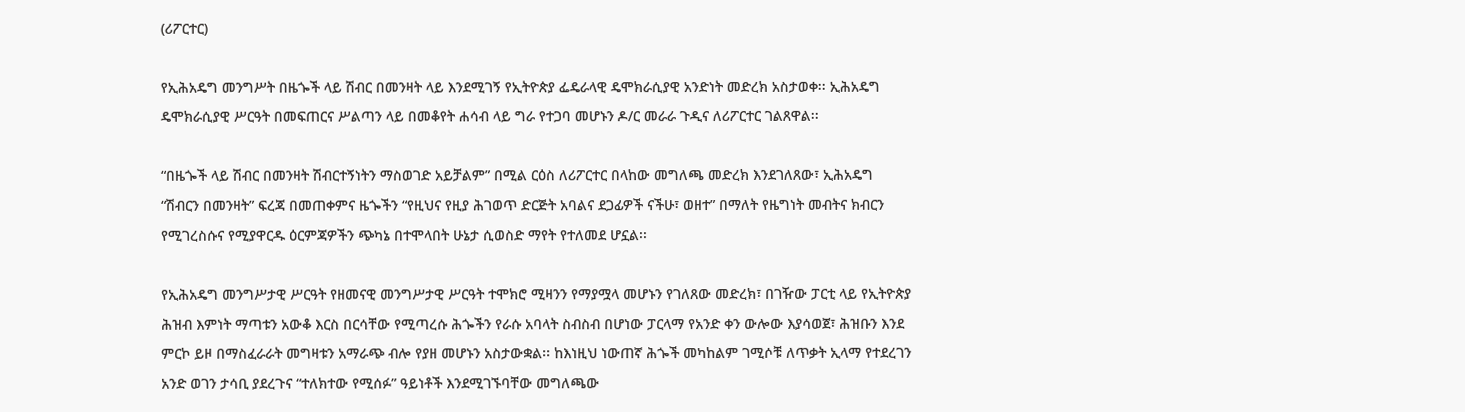(ሪፖርተር)

የኢሕአዴግ መንግሥት በዜጐች ላይ ሽብር በመንዛት ላይ እንደሚገኝ የኢትዮጵያ ፌዴራላዊ ዴሞክራሲያዊ አንድነት መድረክ አስታወቀ፡፡ ኢሕአዴግ ዴሞክራሲያዊ ሥርዓት በመፍጠርና ሥልጣን ላይ በመቆየት ሐሳብ ላይ ግራ የተጋባ መሆኑን ዶ/ር መራራ ጉዲና ለሪፖርተር ገልጸዋል፡፡

“በዜጐች ላይ ሽብር በመንዛት ሽብርተኝነትን ማስወገድ አይቻልም” በሚል ርዕስ ለሪፖርተር በላከው መግለጫ መድረክ እንደገለጸው፣ ኢሕአዴግ “ሽብርን በመንዛት” ፍረጃ በመጠቀምና ዜጐችን “የዚህና የዚያ ሕገወጥ ድርጅት አባልና ደጋፊዎች ናችሁ፣ ወዘተ” በማለት የዜግነት መብትና ክብርን የሚገረስሱና የሚያዋርዱ ዕርምጃዎችን ጭካኔ በተሞላበት ሁኔታ ሲወስድ ማየት የተለመደ ሆኗል፡፡

የኢሕአዴግ መንግሥታዊ ሥርዓት የዘመናዊ መንግሥታዊ ሥርዓት ተሞክሮ ሚዛንን የማያሟላ መሆኑን የገለጸው መድረክ፣ በገዥው ፓርቲ ላይ የኢትዮጵያ ሕዝብ እምነት ማጣቱን አውቆ እርስ በርሳቸው የሚጣረሱ ሕጐችን የራሱ አባላት ስብስብ በሆነው ፓርላማ የአንድ ቀን ውሎው እያሳወጀ፣ ሕዝቡን እንደ ምርኮ ይዞ በማስፈራራት መግዛቱን አማራጭ ብሎ የያዘ መሆኑን አስታውቋል፡፡ ከእነዚህ ነውጠኛ ሕጐች መካከልም ገሚሶቹ ለጥቃት ኢላማ የተደረገን አንድ ወገን ታሳቢ ያደረጉና “ተለክተው የሚሰፉ” ዓይነቶች እንደሚገኙባቸው መግለጫው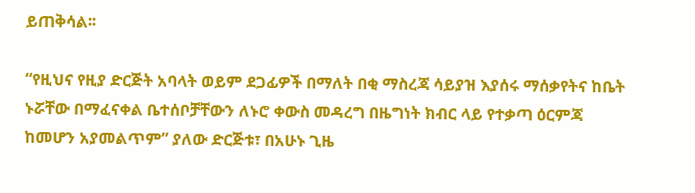ይጠቅሳል፡፡

“የዚህና የዚያ ድርጅት አባላት ወይም ደጋፊዎች በማለት በቂ ማስረጃ ሳይያዝ እያሰሩ ማሰቃየትና ከቤት ኑሯቸው በማፈናቀል ቤተሰቦቻቸውን ለኑሮ ቀውስ መዳረግ በዜግነት ክብር ላይ የተቃጣ ዕርምጃ ከመሆን አያመልጥም” ያለው ድርጅቱ፣ በአሁኑ ጊዜ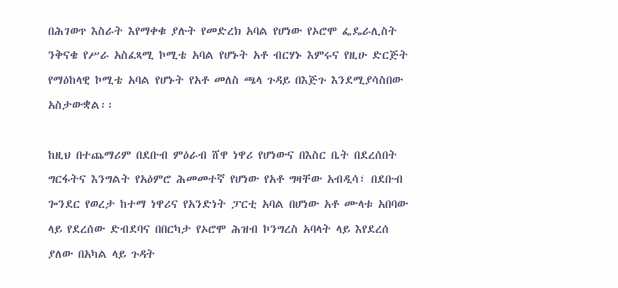በሕገወጥ እስራት እየማቀቁ ያሉት የመድረክ አባል የሆነው የኦሮሞ ፌዴራሊስት ንቅናቄ የሥራ አስፈጻሚ ኮሚቴ አባል የሆኑት አቶ ብርሃኑ እምሩና የዚሁ ድርጅት የማዕከላዊ ኮሚቴ አባል የሆኑት የአቶ መለስ ጫላ ጉዳይ በእጅጉ እንደሚያሳስበው አስታውቋል፡፡

ከዚህ በተጨማሪም በደቡብ ምዕራብ ሸዋ ነዋሪ የሆነውና በእስር ቤት በደረሰበት ግርፋትና እንግልት የአዕምሮ ሕመመተኛ የሆነው የአቶ ግዛቸው አብዲሳ፣ በደቡብ ጐንደር የወረታ ከተማ ነዋሪና የአንድነት ፓርቲ አባል በሆነው አቶ ሙላቱ አበባው ላይ የደረሰው ድብደባና በበርካታ የኦሮሞ ሕዝብ ኮንግረስ አባላት ላይ እየደረሰ ያለው በአካል ላይ ጉዳት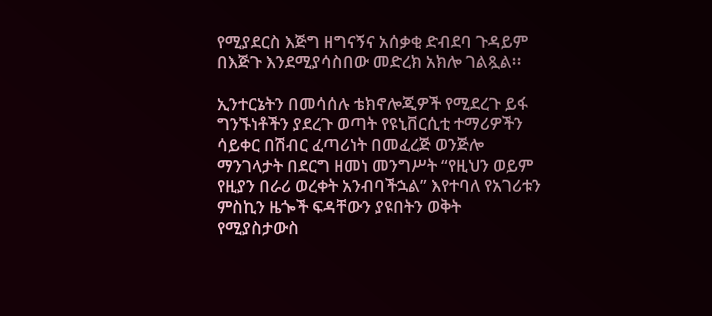የሚያደርስ እጅግ ዘግናኝና አሰቃቂ ድብደባ ጉዳይም በእጅጉ እንደሚያሳስበው መድረክ አክሎ ገልጿል፡፡

ኢንተርኔትን በመሳሰሉ ቴክኖሎጂዎች የሚደረጉ ይፋ ግንኙነቶችን ያደረጉ ወጣት የዩኒቨርሲቲ ተማሪዎችን ሳይቀር በሽብር ፈጣሪነት በመፈረጅ ወንጅሎ ማንገላታት በደርግ ዘመነ መንግሥት “የዚህን ወይም የዚያን በራሪ ወረቀት አንብባችኋል” እየተባለ የአገሪቱን ምስኪን ዜጐች ፍዳቸውን ያዩበትን ወቅት የሚያስታውስ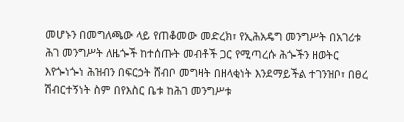መሆኑን በመግለጫው ላይ የጠቆመው መድረክ፣ የኢሕአዴግ መንግሥት በአገሪቱ ሕገ መንግሥት ለዜጐች ከተሰጡት መብቶች ጋር የሚጣረሱ ሕጐችን ዘወትር እየጐነጐነ ሕዝብን በፍርኃት ሸብቦ መግዛት በዘላቂነት እንደማይችል ተገንዝቦ፣ በፀረ ሽብርተኝነት ስም በየእስር ቤቱ ከሕገ መንግሥቱ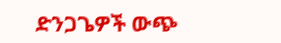ድንጋጌዎች ውጭ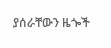ያሰራቸውን ዜጐች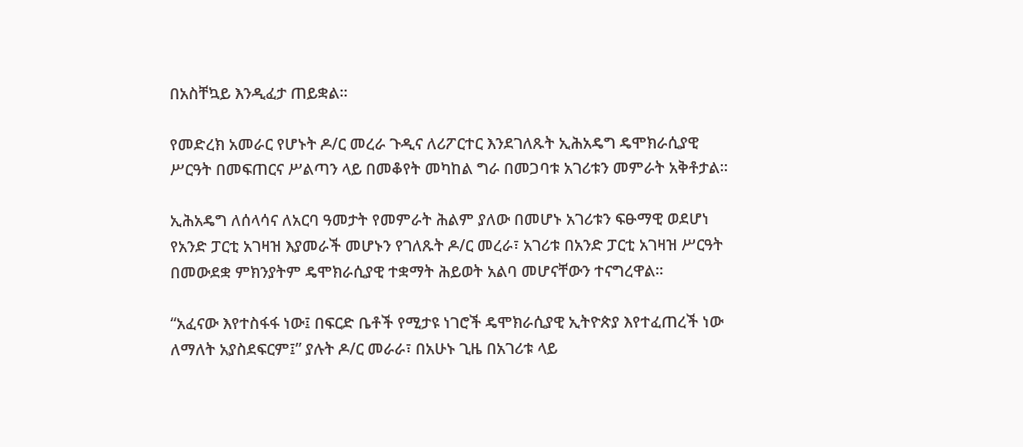በአስቸኳይ እንዲፈታ ጠይቋል፡፡

የመድረክ አመራር የሆኑት ዶ/ር መረራ ጉዲና ለሪፖርተር እንደገለጹት ኢሕአዴግ ዴሞክራሲያዊ ሥርዓት በመፍጠርና ሥልጣን ላይ በመቆየት መካከል ግራ በመጋባቱ አገሪቱን መምራት አቅቶታል፡፡

ኢሕአዴግ ለሰላሳና ለአርባ ዓመታት የመምራት ሕልም ያለው በመሆኑ አገሪቱን ፍፁማዊ ወደሆነ የአንድ ፓርቲ አገዛዝ እያመራች መሆኑን የገለጹት ዶ/ር መረራ፣ አገሪቱ በአንድ ፓርቲ አገዛዝ ሥርዓት በመውደቋ ምክንያትም ዴሞክራሲያዊ ተቋማት ሕይወት አልባ መሆናቸውን ተናግረዋል፡፡

“አፈናው እየተስፋፋ ነው፤ በፍርድ ቤቶች የሚታዩ ነገሮች ዴሞክራሲያዊ ኢትዮጵያ እየተፈጠረች ነው ለማለት አያስደፍርም፤” ያሉት ዶ/ር መራራ፣ በአሁኑ ጊዜ በአገሪቱ ላይ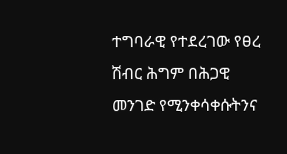ተግባራዊ የተደረገው የፀረ ሽብር ሕግም በሕጋዊ መንገድ የሚንቀሳቀሱትንና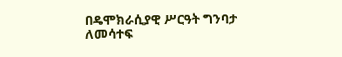በዴሞክራሲያዊ ሥርዓት ግንባታ ለመሳተፍ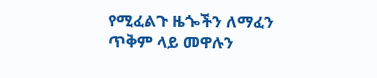የሚፈልጉ ዜጐችን ለማፈን ጥቅም ላይ መዋሉን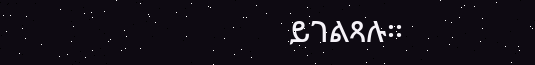ይገልጻሉ፡፡